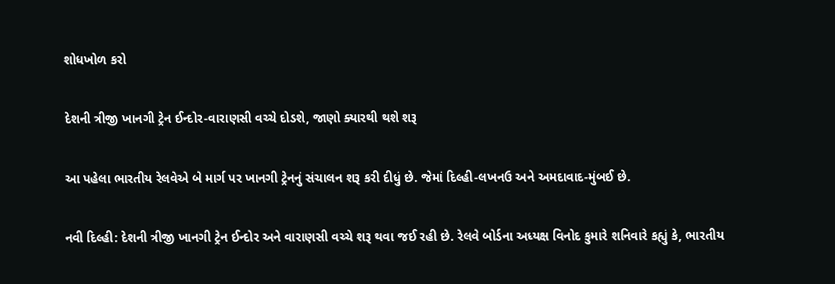શોધખોળ કરો

દેશની ત્રીજી ખાનગી ટ્રેન ઈન્દોર-વારાણસી વચ્ચે દોડશે, જાણો ક્યારથી થશે શરૂ

આ પહેલા ભારતીય રેલવેએ બે માર્ગ પર ખાનગી ટ્રેનનું સંચાલન શરૂ કરી દીધું છે. જેમાં દિલ્હી-લખનઉ અને અમદાવાદ-મુંબઈ છે.

નવી દિલ્હી: દેશની ત્રીજી ખાનગી ટ્રેન ઈન્દોર અને વારાણસી વચ્ચે શરૂ થવા જઈ રહી છે. રેલવે બોર્ડના અધ્યક્ષ વિનોદ કુમારે શનિવારે કહ્યું કે, ભારતીય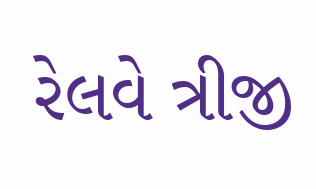રેલવે ત્રીજી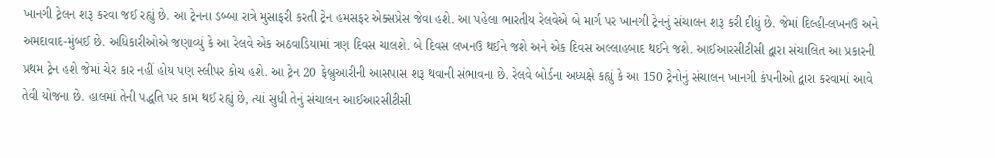ખાનગી ટ્રેલન શરૂ કરવા જઈ રહ્યું છે. આ ટ્રેનના ડબ્બા રાત્રે મુસાફરી કરતી ટ્રેન હમસફર એક્સપ્રેસ જેવા હશે. આ પહેલા ભારતીય રેલવેએ બે માર્ગ પર ખાનગી ટ્રેનનું સંચાલન શરૂ કરી દીધું છે. જેમાં દિલ્હી-લખનઉ અને અમદાવાદ-મુંબઈ છે. અધિકારીઓએ જણાવ્યું કે આ રેલવે એક અઠવાડિયામાં ત્રણ દિવસ ચાલશે. બે દિવસ લખનઉ થઈને જશે અને એક દિવસ અલ્લાહબાદ થઈને જશે. આઈઆરસીટીસી દ્વારા સંચાલિત આ પ્રકારની પ્રથમ ટ્રેન હશે જેમાં ચેર કાર નહીં હોય પણ સ્લીપર કોચ હશે. આ ટ્રેન 20 ફેબ્રુઆરીની આસપાસ શરૂ થવાની સંભાવના છે. રેલવે બોર્ડના અધ્યક્ષે કહ્યું કે આ 150 ટ્રેનોનું સંચાલન ખાનગી કંપનીઓ દ્વારા કરવામાં આવે તેવી યોજના છે. હાલમાં તેની પદ્ધતિ પર કામ થઈ રહ્યું છે, ત્યાં સુધી તેનું સંચાલન આઈઆરસીટીસી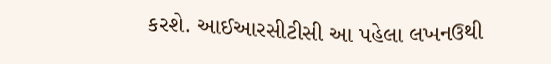કરશે. આઈઆરસીટીસી આ પહેલા લખનઉથી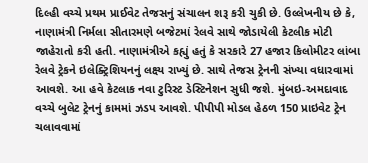દિલ્હી વચ્ચે પ્રથમ પ્રાઈવેટ તેજસનું સંચાલન શરૂ કરી ચુકી છે. ઉલ્લેખનીય છે કે, નાણામંત્રી નિર્મલા સીતારમણે બજેટમાં રેલવે સાથે જોડાયેલી કેટલીક મોટી જાહેરાતો કરી હતી. નાણામંત્રીએ કહ્યું હતું કે સરકારે 27 હજાર કિલોમીટર લાંબા રેલવે ટ્રેકને ઇલેક્ટ્રિશિયનનું લક્ષ્ય રાખ્યું છે. સાથે તેજસ ટ્રેનની સંખ્યા વધારવામાં આવશે. આ હવે કેટલાક નવા ટુરિસ્ટ ડેસ્ટિનેશન સુધી જશે. મુંબઇ-અમદાવાદ વચ્ચે બુલેટ ટ્રેનનું કામમાં ઝડપ આવશે. પીપીપી મોડલ હેઠળ 150 પ્રાઇવેટ ટ્રેન ચલાવવામાં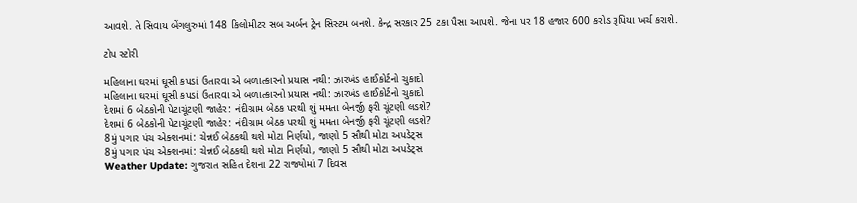આવશે. તે સિવાય બેંગલુરુમાં 148 કિલોમીટર સબ અર્બન ટ્રેન સિસ્ટમ બનશે. કેન્દ્ર સરકાર 25 ટકા પૈસા આપશે. જેના પર 18 હજાર 600 કરોડ રૂપિયા ખર્ચ કરાશે.

ટોપ સ્ટોરી

મહિલાના ઘરમાં ઘૂસી કપડાં ઉતારવા એ બળાત્કારનો પ્રયાસ નથી: ઝારખંડ હાઈકોર્ટનો ચુકાદો
મહિલાના ઘરમાં ઘૂસી કપડાં ઉતારવા એ બળાત્કારનો પ્રયાસ નથી: ઝારખંડ હાઈકોર્ટનો ચુકાદો
દેશમાં 6 બેઠકોની પેટાચૂંટણી જાહેર: નંદીગ્રામ બેઠક પરથી શું મમતા બેનર્જી ફરી ચૂંટણી લડશે?
દેશમાં 6 બેઠકોની પેટાચૂંટણી જાહેર: નંદીગ્રામ બેઠક પરથી શું મમતા બેનર્જી ફરી ચૂંટણી લડશે?
8મું પગાર પંચ એક્શનમાં: ચેન્નઈ બેઠકથી થશે મોટા નિર્ણયો, જાણો 5 સૌથી મોટા અપડેટ્સ
8મું પગાર પંચ એક્શનમાં: ચેન્નઈ બેઠકથી થશે મોટા નિર્ણયો, જાણો 5 સૌથી મોટા અપડેટ્સ
Weather Update: ગુજરાત સહિત દેશના 22 રાજ્યોમાં 7 દિવસ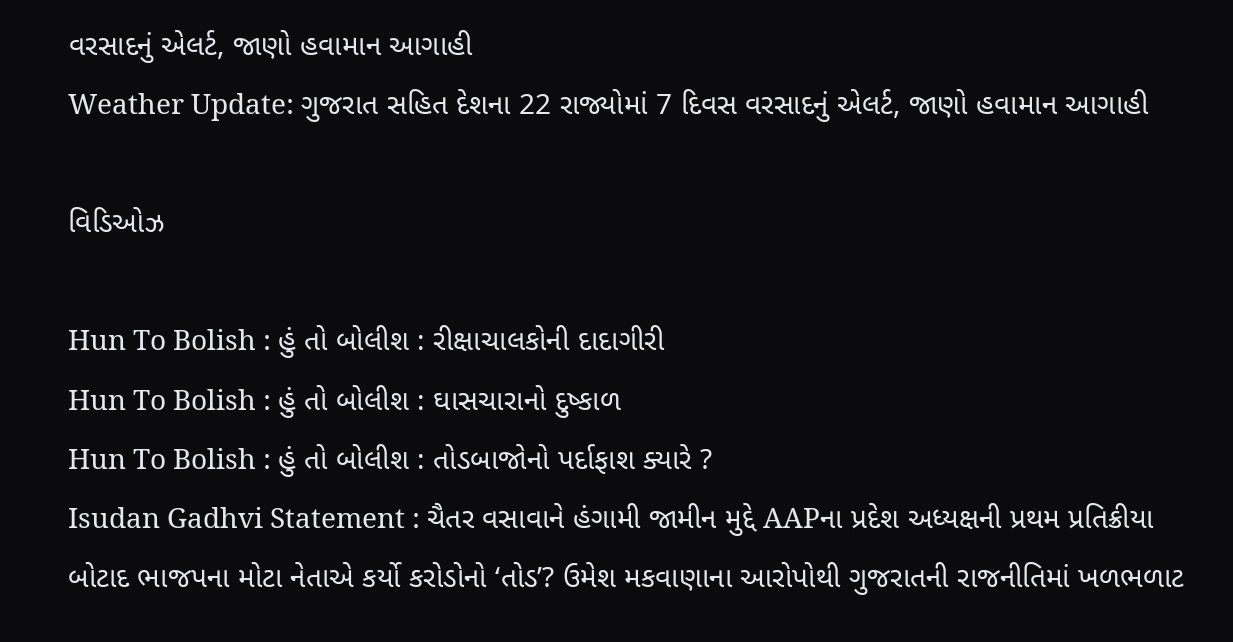વરસાદનું એલર્ટ, જાણો હવામાન આગાહી
Weather Update: ગુજરાત સહિત દેશના 22 રાજ્યોમાં 7 દિવસ વરસાદનું એલર્ટ, જાણો હવામાન આગાહી

વિડિઓઝ

Hun To Bolish : હું તો બોલીશ : રીક્ષાચાલકોની દાદાગીરી
Hun To Bolish : હું તો બોલીશ : ઘાસચારાનો દુષ્કાળ
Hun To Bolish : હું તો બોલીશ : તોડબાજોનો પર્દાફાશ ક્યારે ?
Isudan Gadhvi Statement : ચૈતર વસાવાને હંગામી જામીન મુદ્દે AAPના પ્રદેશ અધ્યક્ષની પ્રથમ પ્રતિક્રીયા
બોટાદ ભાજપના મોટા નેતાએ કર્યો કરોડોનો ‘તોડ’? ઉમેશ મકવાણાના આરોપોથી ગુજરાતની રાજનીતિમાં ખળભળાટ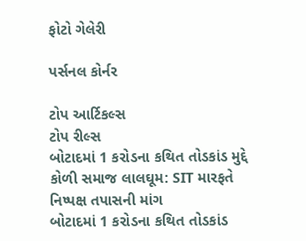ફોટો ગેલેરી

પર્સનલ કોર્નર

ટોપ આર્ટિકલ્સ
ટોપ રીલ્સ
બોટાદમાં 1 કરોડના કથિત તોડકાંડ મુદ્દે કોળી સમાજ લાલઘૂમ: SIT મારફતે નિષ્પક્ષ તપાસની માંગ
બોટાદમાં 1 કરોડના કથિત તોડકાંડ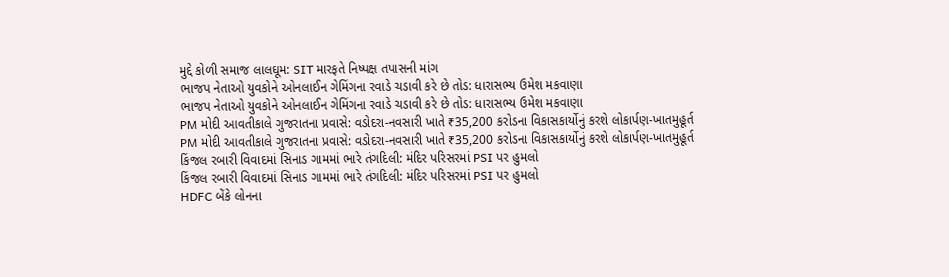મુદ્દે કોળી સમાજ લાલઘૂમ: SIT મારફતે નિષ્પક્ષ તપાસની માંગ
ભાજપ નેતાઓ યુવકોને ઓનલાઈન ગેમિંગના રવાડે ચડાવી કરે છે તોડ: ધારાસભ્ય ઉમેશ મકવાણા
ભાજપ નેતાઓ યુવકોને ઓનલાઈન ગેમિંગના રવાડે ચડાવી કરે છે તોડ: ધારાસભ્ય ઉમેશ મકવાણા
PM મોદી આવતીકાલે ગુજરાતના પ્રવાસે: વડોદરા-નવસારી ખાતે ₹35,200 કરોડના વિકાસકાર્યોનું કરશે લોકાર્પણ-ખાતમુહૂર્ત
PM મોદી આવતીકાલે ગુજરાતના પ્રવાસે: વડોદરા-નવસારી ખાતે ₹35,200 કરોડના વિકાસકાર્યોનું કરશે લોકાર્પણ-ખાતમુહૂર્ત
કિંજલ રબારી વિવાદમાં સિનાડ ગામમાં ભારે તંગદિલી: મંદિર પરિસરમાં PSI પર હુમલો
કિંજલ રબારી વિવાદમાં સિનાડ ગામમાં ભારે તંગદિલી: મંદિર પરિસરમાં PSI પર હુમલો
HDFC બેંકે લોનના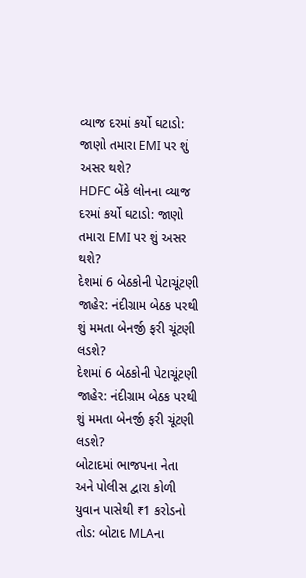વ્યાજ દરમાં કર્યો ઘટાડો: જાણો તમારા EMI પર શું અસર થશે?
HDFC બેંકે લોનના વ્યાજ દરમાં કર્યો ઘટાડો: જાણો તમારા EMI પર શું અસર થશે?
દેશમાં 6 બેઠકોની પેટાચૂંટણી જાહેર: નંદીગ્રામ બેઠક પરથી શું મમતા બેનર્જી ફરી ચૂંટણી લડશે?
દેશમાં 6 બેઠકોની પેટાચૂંટણી જાહેર: નંદીગ્રામ બેઠક પરથી શું મમતા બેનર્જી ફરી ચૂંટણી લડશે?
બોટાદમાં ભાજપના નેતા અને પોલીસ દ્વારા કોળી યુવાન પાસેથી ₹1 કરોડનો તોડ: બોટાદ MLAના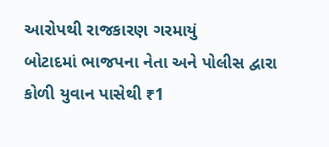આરોપથી રાજકારણ ગરમાયું
બોટાદમાં ભાજપના નેતા અને પોલીસ દ્વારા કોળી યુવાન પાસેથી ₹1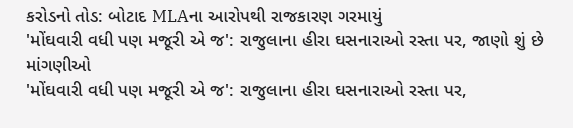કરોડનો તોડ: બોટાદ MLAના આરોપથી રાજકારણ ગરમાયું
'મોંઘવારી વધી પણ મજૂરી એ જ': રાજુલાના હીરા ઘસનારાઓ રસ્તા પર, જાણો શું છે માંગણીઓ
'મોંઘવારી વધી પણ મજૂરી એ જ': રાજુલાના હીરા ઘસનારાઓ રસ્તા પર,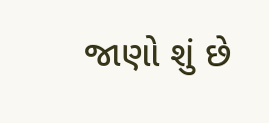જાણો શું છે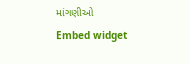માંગણીઓ
Embed widget